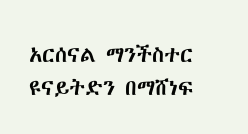አርሰናል ማንችስተር ዩናይትድን በማሸነፍ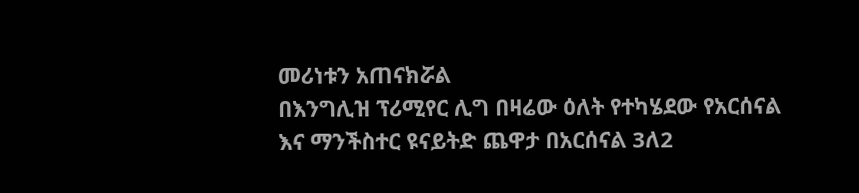መሪነቱን አጠናክሯል
በእንግሊዝ ፕሪሚየር ሊግ በዛሬው ዕለት የተካሄደው የአርሰናል እና ማንችስተር ዩናይትድ ጨዋታ በአርሰናል 3ለ2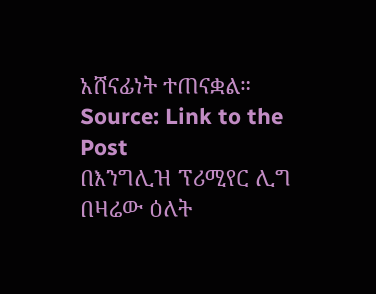አሸናፊነት ተጠናቋል።
Source: Link to the Post
በእንግሊዝ ፕሪሚየር ሊግ በዛሬው ዕለት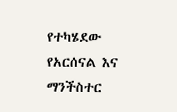የተካሄደው የአርሰናል እና ማንችስተር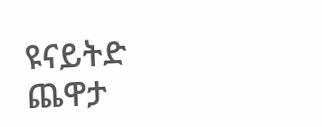ዩናይትድ ጨዋታ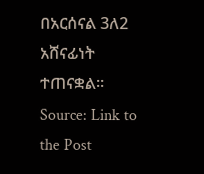በአርሰናል 3ለ2 አሸናፊነት ተጠናቋል።
Source: Link to the Post